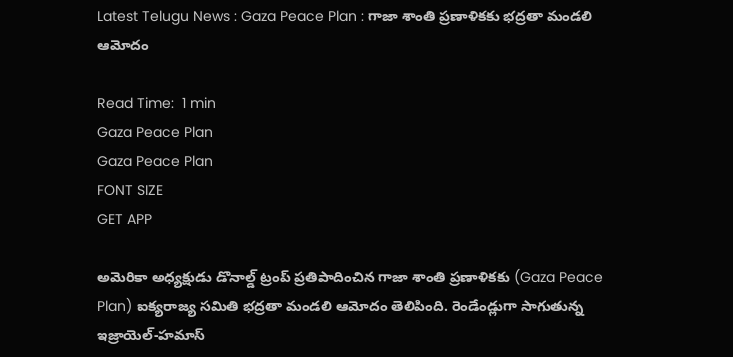Latest Telugu News : Gaza Peace Plan : గాజా శాంతి ప్రణాళికకు భద్రతా మండలి ఆమోదం

Read Time:  1 min
Gaza Peace Plan
Gaza Peace Plan
FONT SIZE
GET APP

అమెరికా అధ్యక్షుడు డొనాల్డ్ ట్రంప్ ప్రతిపాదించిన గాజా శాంతి ప్రణాళికకు (Gaza Peace Plan) ఐక్యరాజ్య సమితి భద్రతా మండలి ఆమోదం తెలిపింది. రెండేండ్లుగా సాగుతున్న ఇజ్రాయెల్‌-హమాస్‌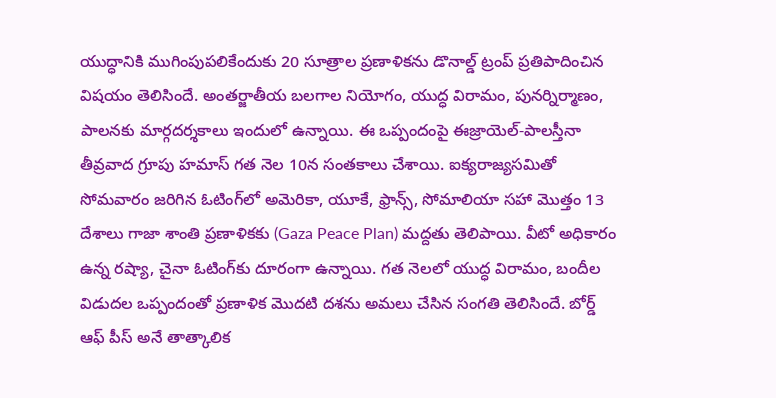యుద్ధానికి ముగింపుపలికేందుకు 20 సూత్రాల ప్రణాళికను డొనాల్డ్‌ ట్రంప్‌ ప్రతిపాదించిన విషయం తెలిసిందే. అంతర్జాతీయ బలగాల నియోగం, యుద్ధ విరామం, పునర్నిర్మాణం, పాలనకు మార్గదర్శకాలు ఇందులో ఉన్నాయి. ఈ ఒప్పందంపై ఈజ్రాయెల్‌-పాలస్తీనా తీవ్రవాద గ్రూపు హమాస్‌ గత నెల 10న సంతకాలు చేశాయి. ఐక్యరాజ్యసమితో సోమవారం జరిగిన ఓటింగ్‌లో అమెరికా, యూకే, ఫ్రాన్స్, సోమాలియా సహా మొత్తం 13 దేశాలు గాజా శాంతి ప్రణాళికకు (Gaza Peace Plan) మద్దతు తెలిపాయి. వీటో అధికారం ఉన్న రష్యా, చైనా ఓటింగ్‌కు దూరంగా ఉన్నాయి. గత నెలలో యుద్ధ విరామం, బందీల విడుదల ఒప్పందంతో ప్రణాళిక మొదటి దశను అమలు చేసిన సంగతి తెలిసిందే. బోర్డ్ ఆఫ్ పీస్ అనే తాత్కాలిక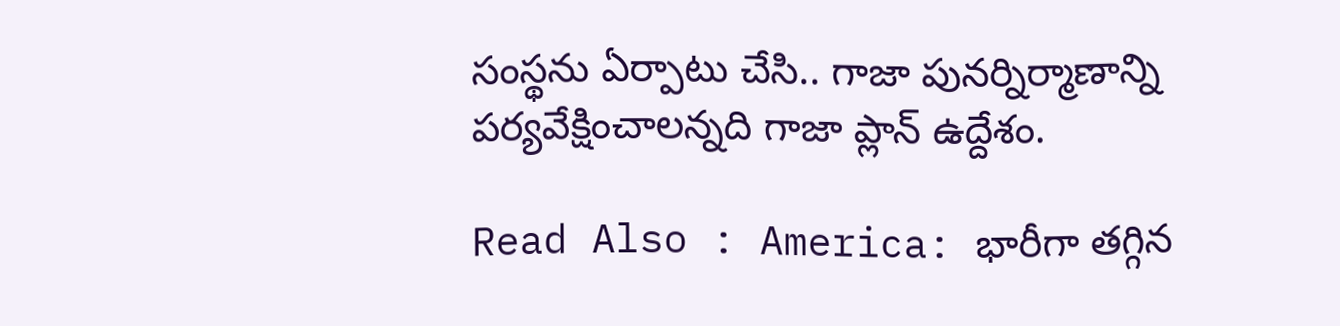సంస్థను ఏర్పాటు చేసి.. గాజా పునర్నిర్మాణాన్ని పర్యవేక్షించాలన్నది గాజా ప్లాన్‌ ఉద్దేశం.

Read Also : America: భారీగా తగ్గిన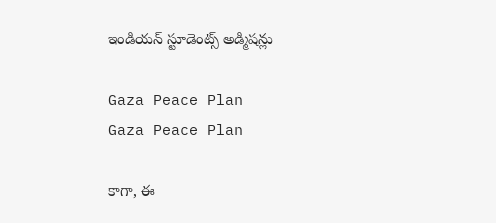ఇండియన్ స్టూడెంట్స్ అడ్మిషన్లు

Gaza Peace Plan
Gaza Peace Plan

కాగా, ఈ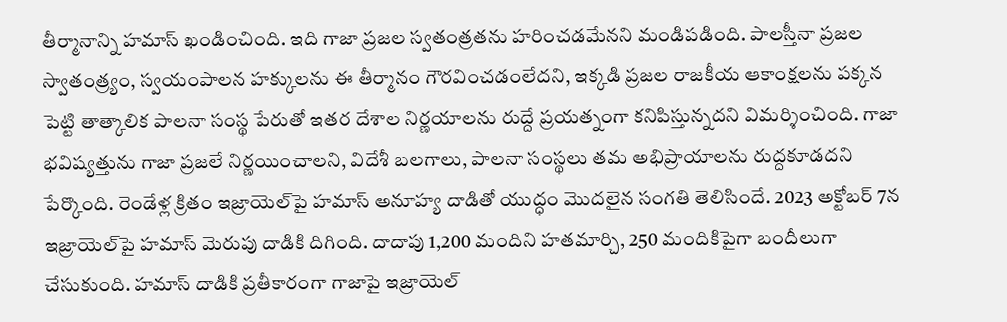తీర్మానాన్ని హమాస్‌ ఖండించింది. ఇది గాజా ప్రజల స్వతంత్రతను హరించడమేనని మండిపడింది. పాలస్తీనా ప్రజల స్వాతంత్ర్యం, స్వయంపాలన హక్కులను ఈ తీర్మానం గౌరవించడంలేదని, ఇక్కడి ప్రజల రాజకీయ ఆకాంక్షలను పక్కన పెట్టి తాత్కాలిక పాలనా సంస్థ పేరుతో ఇతర దేశాల నిర్ణయాలను రుద్దే ప్రయత్నంగా కనిపిస్తున్నదని విమర్శించింది. గాజా భవిష్యత్తును గాజా ప్రజలే నిర్ణయించాలని, విదేశీ బలగాలు, పాలనా సంస్థలు తమ అభిప్రాయాలను రుద్దకూడదని పేర్కొంది. రెండేళ్ల క్రితం ఇజ్రాయెల్‌పై హమాస్‌ అనూహ్య దాడితో యుద్ధం మొదలైన సంగతి తెలిసిందే. 2023 అక్టోబర్‌ 7న ఇజ్రాయెల్‌పై హమాస్‌ మెరుపు దాడికి దిగింది. దాదాపు 1,200 మందిని హతమార్చి, 250 మందికిపైగా బందీలుగా చేసుకుంది. హమాస్‌ దాడికి ప్రతీకారంగా గాజాపై ఇజ్రాయెల్‌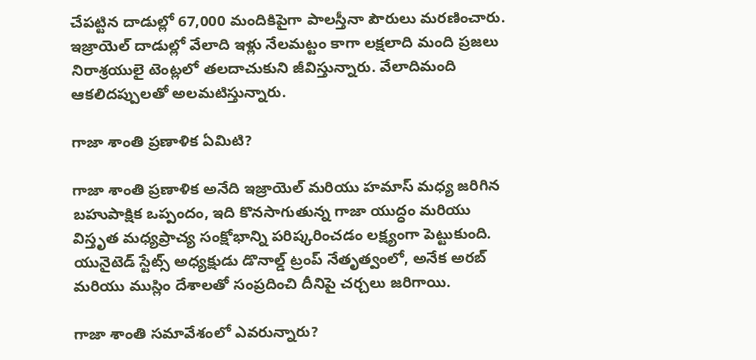చేపట్టిన దాడుల్లో 67,000 మందికిపైగా పాలస్తీనా పౌరులు మరణించారు. ఇజ్రాయెల్‌ దాడుల్లో వేలాది ఇళ్లు నేలమట్టం కాగా లక్షలాది మంది ప్రజలు నిరాశ్రయులై టెంట్లలో తలదాచుకుని జీవిస్తున్నారు. వేలాదిమంది ఆకలిదప్పులతో అలమటిస్తున్నారు.

గాజా శాంతి ప్రణాళిక ఏమిటి?

గాజా శాంతి ప్రణాళిక అనేది ఇజ్రాయెల్ మరియు హమాస్ మధ్య జరిగిన బహుపాక్షిక ఒప్పందం, ఇది కొనసాగుతున్న గాజా యుద్ధం మరియు విస్తృత మధ్యప్రాచ్య సంక్షోభాన్ని పరిష్కరించడం లక్ష్యంగా పెట్టుకుంది. యునైటెడ్ స్టేట్స్ అధ్యక్షుడు డొనాల్డ్ ట్రంప్ నేతృత్వంలో, అనేక అరబ్ మరియు ముస్లిం దేశాలతో సంప్రదించి దీనిపై చర్చలు జరిగాయి.

గాజా శాంతి సమావేశంలో ఎవరున్నారు?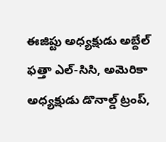ఈజిప్టు అధ్యక్షుడు అబ్దేల్ ఫత్తా ఎల్-సిసి, అమెరికా అధ్యక్షుడు డొనాల్డ్ ట్రంప్,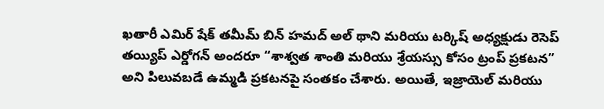ఖతారీ ఎమిర్ షేక్ తమీమ్ బిన్ హమద్ అల్ థాని మరియు టర్కిష్ అధ్యక్షుడు రెసెప్ తయ్యిప్ ఎర్డోగన్ అందరూ “శాశ్వత శాంతి మరియు శ్రేయస్సు కోసం ట్రంప్ ప్రకటన” అని పిలువబడే ఉమ్మడి ప్రకటనపై సంతకం చేశారు. అయితే, ఇజ్రాయెల్ మరియు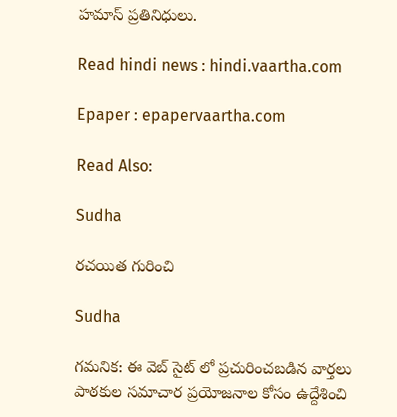హమాస్ ప్రతినిధులు.

Read hindi news : hindi.vaartha.com

Epaper : epapervaartha.com

Read Also:

Sudha

రచయిత గురించి

Sudha

గమనిక: ఈ వెబ్ సైట్ లో ప్రచురించబడిన వార్తలు పాఠకుల సమాచార ప్రయోజనాల కోసం ఉద్దేశించి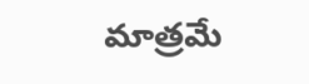మాత్రమే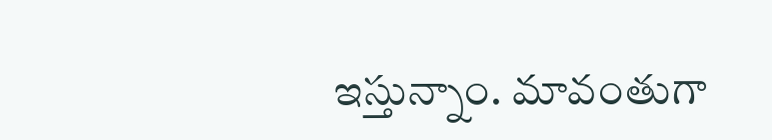ఇస్తున్నాం. మావంతుగా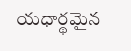యధార్థమైన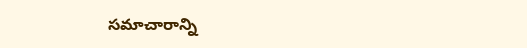సమాచారాన్ని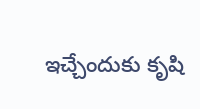ఇచ్చేందుకు కృషి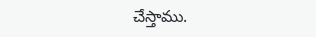చేస్తాము.